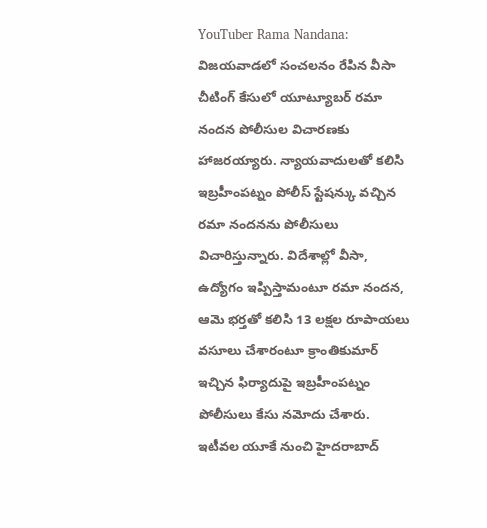YouTuber Rama Nandana: విజయవాడలో సంచలనం రేపిన వీసా చీటింగ్ కేసులో యూట్యూబర్ రమా నందన పోలీసుల విచారణకు హాజరయ్యారు. న్యాయవాదులతో కలిసి ఇబ్రహీంపట్నం పోలీస్ స్టేషన్కు వచ్చిన రమా నందనను పోలీసులు విచారిస్తున్నారు. విదేశాల్లో వీసా, ఉద్యోగం ఇప్పిస్తామంటూ రమా నందన, ఆమె భర్తతో కలిసి 13 లక్షల రూపాయలు వసూలు చేశారంటూ క్రాంతికుమార్ ఇచ్చిన ఫిర్యాదుపై ఇబ్రహీంపట్నం పోలీసులు కేసు నమోదు చేశారు. ఇటీవల యూకే నుంచి హైదరాబాద్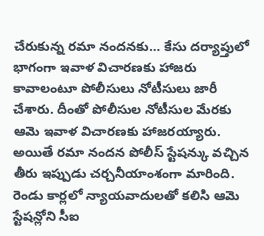చేరుకున్న రమా నందనకు… కేసు దర్యాప్తులో భాగంగా ఇవాళ విచారణకు హాజరు కావాలంటూ పోలీసులు నోటీసులు జారీ చేశారు. దీంతో పోలీసుల నోటీసుల మేరకు ఆమె ఇవాళ విచారణకు హాజరయ్యారు.
అయితే రమా నందన పోలీస్ స్టేషన్కు వచ్చిన తీరు ఇప్పుడు చర్చనీయాంశంగా మారింది. రెండు కార్లలో న్యాయవాదులతో కలిసి ఆమె స్టేషన్లోని సీఐ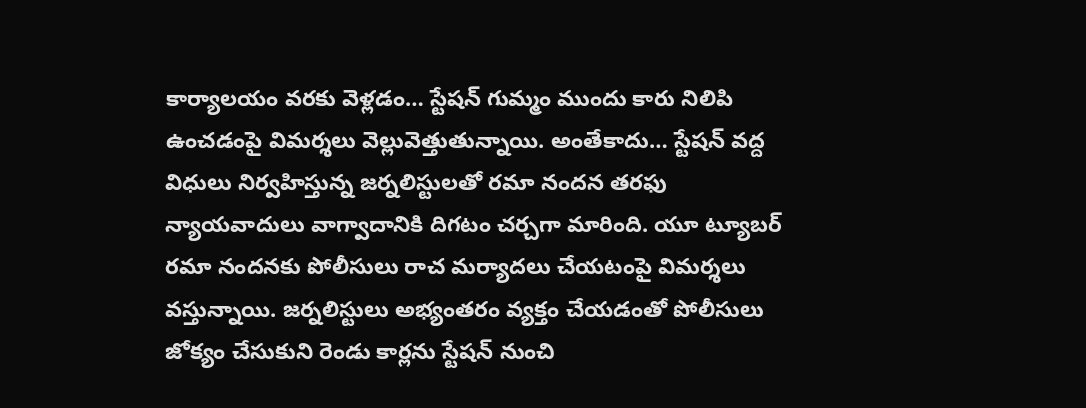కార్యాలయం వరకు వెళ్లడం… స్టేషన్ గుమ్మం ముందు కారు నిలిపి ఉంచడంపై విమర్శలు వెల్లువెత్తుతున్నాయి. అంతేకాదు… స్టేషన్ వద్ద విధులు నిర్వహిస్తున్న జర్నలిస్టులతో రమా నందన తరఫు న్యాయవాదులు వాగ్వాదానికి దిగటం చర్చగా మారింది. యూ ట్యూబర్ రమా నందనకు పోలీసులు రాచ మర్యాదలు చేయటంపై విమర్శలు వస్తున్నాయి. జర్నలిస్టులు అభ్యంతరం వ్యక్తం చేయడంతో పోలీసులు జోక్యం చేసుకుని రెండు కార్లను స్టేషన్ నుంచి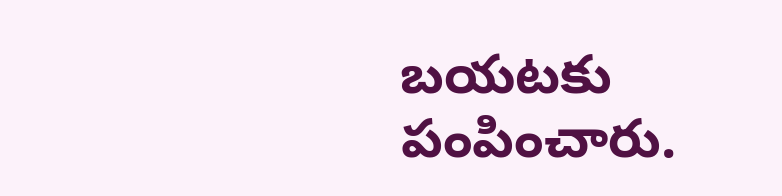బయటకు పంపించారు.